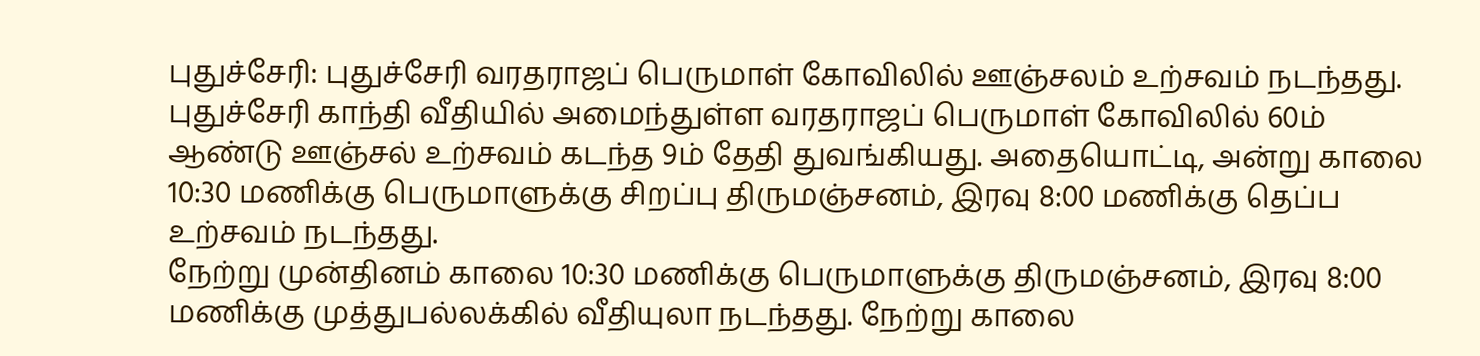புதுச்சேரி: புதுச்சேரி வரதராஜப் பெருமாள் கோவிலில் ஊஞ்சலம் உற்சவம் நடந்தது.
புதுச்சேரி காந்தி வீதியில் அமைந்துள்ள வரதராஜப் பெருமாள் கோவிலில் 60ம் ஆண்டு ஊஞ்சல் உற்சவம் கடந்த 9ம் தேதி துவங்கியது. அதையொட்டி, அன்று காலை 10:30 மணிக்கு பெருமாளுக்கு சிறப்பு திருமஞ்சனம், இரவு 8:00 மணிக்கு தெப்ப உற்சவம் நடந்தது.
நேற்று முன்தினம் காலை 10:30 மணிக்கு பெருமாளுக்கு திருமஞ்சனம், இரவு 8:00 மணிக்கு முத்துபல்லக்கில் வீதியுலா நடந்தது. நேற்று காலை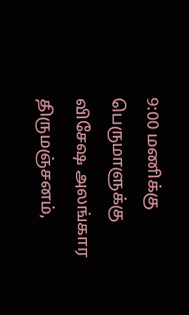9:00 மணிக்கு பெருமாளுக்கு விசேஷ அலங்கார திருமஞ்சனம்,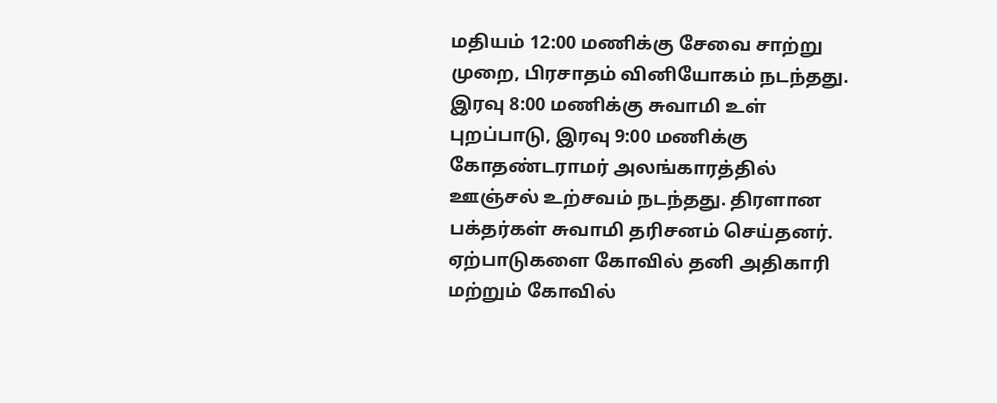மதியம் 12:00 மணிக்கு சேவை சாற்று முறை, பிரசாதம் வினியோகம் நடந்தது. இரவு 8:00 மணிக்கு சுவாமி உள் புறப்பாடு, இரவு 9:00 மணிக்கு கோதண்டராமர் அலங்காரத்தில் ஊஞ்சல் உற்சவம் நடந்தது. திரளான பக்தர்கள் சுவாமி தரிசனம் செய்தனர்.
ஏற்பாடுகளை கோவில் தனி அதிகாரி மற்றும் கோவில்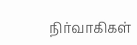நிர்வாகிகள்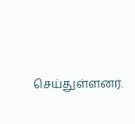செய்துள்ளனர்.